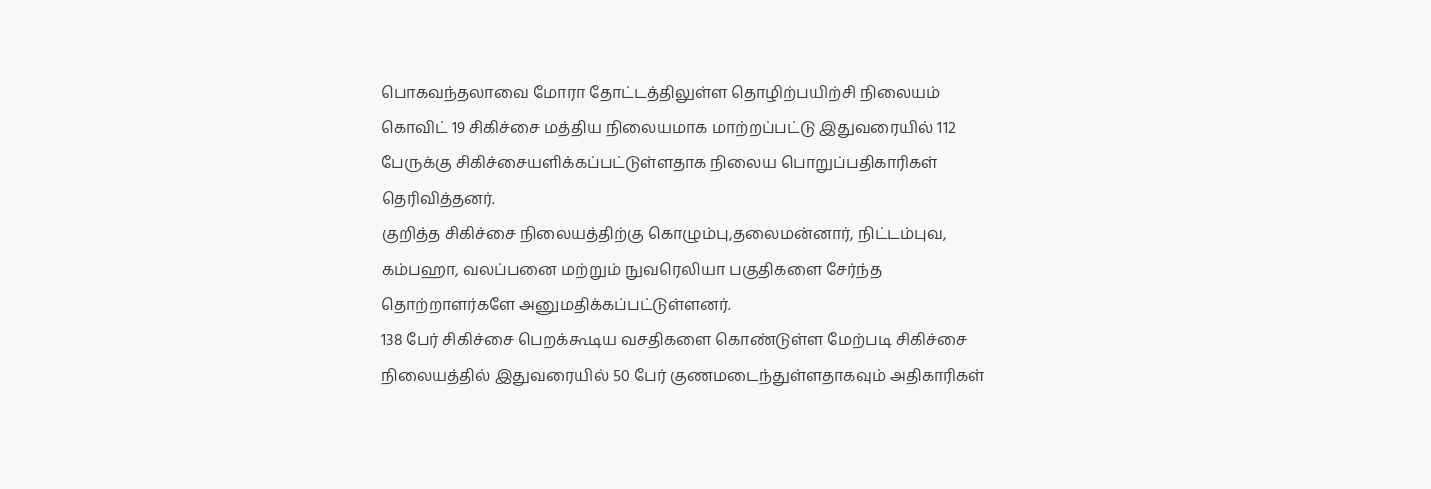பொகவந்தலாவை மோரா தோட்டத்திலுள்ள தொழிற்பயிற்சி நிலையம் கொவிட் 19 சிகிச்சை மத்திய நிலையமாக மாற்றப்பட்டு இதுவரையில் 112 பேருக்கு சிகிச்சையளிக்கப்பட்டுள்ளதாக நிலைய பொறுப்பதிகாரிகள் தெரிவித்தனர்.
குறித்த சிகிச்சை நிலையத்திற்கு கொழும்பு,தலைமன்னார், நிட்டம்புவ, கம்பஹா, வலப்பனை மற்றும் நுவரெலியா பகுதிகளை சேர்ந்த தொற்றாளர்களே அனுமதிக்கப்பட்டுள்ளனர்.
138 பேர் சிகிச்சை பெறக்கூடிய வசதிகளை கொண்டுள்ள மேற்படி சிகிச்சை நிலையத்தில் இதுவரையில் 50 பேர் குணமடைந்துள்ளதாகவும் அதிகாரிகள்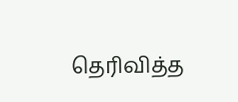தெரிவித்த